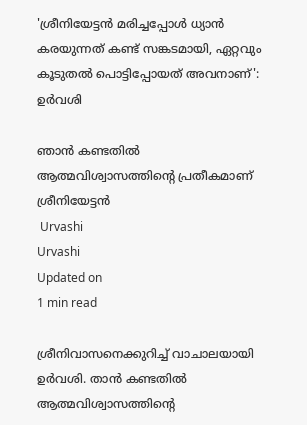'ശ്രീനിയേട്ടന്‍ മരിച്ചപ്പോള്‍ ധ്യാന്‍ കരയുന്നത് കണ്ട് സങ്കടമായി, ഏറ്റവും കൂടുതല്‍ പൊട്ടിപ്പോയത് അവനാണ്': ഉര്‍വശി

ഞാന്‍ കണ്ടതില്‍ ആത്മവിശ്വാസത്തിന്റെ പ്രതീകമാണ് ശ്രീനിയേട്ടന്‍
 Urvashi
Urvashi
Updated on
1 min read

ശ്രീനിവാസനെക്കുറിച്ച് വാചാലയായി ഉര്‍വശി. താന്‍ കണ്ടതില്‍ ആത്മവിശ്വാസത്തിന്റെ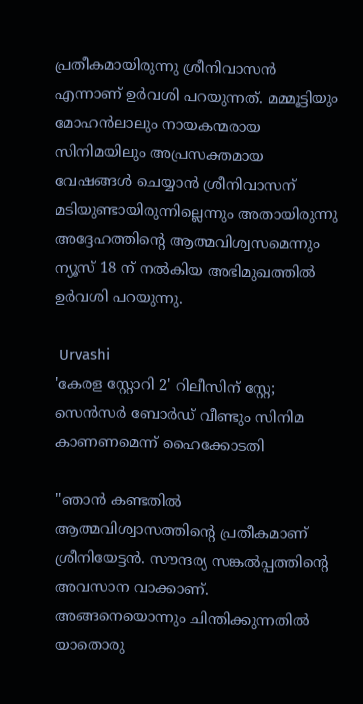പ്രതീകമായിരുന്നു ശ്രീനിവാസന്‍ എന്നാണ് ഉര്‍വശി പറയുന്നത്. മമ്മൂട്ടിയും മോഹന്‍ലാലും നായകന്മരായ സിനിമയിലും അപ്രസക്തമായ വേഷങ്ങള്‍ ചെയ്യാന്‍ ശ്രീനിവാസന് മടിയുണ്ടായിരുന്നില്ലെന്നും അതായിരുന്നു അദ്ദേഹത്തിന്റെ ആത്മവിശ്വസമെന്നും ന്യൂസ് 18 ന് നല്‍കിയ അഭിമുഖത്തില്‍ ഉര്‍വശി പറയുന്നു.

 Urvashi
'കേരള സ്റ്റോറി 2' റിലീസിന് സ്റ്റേ; സെൻസർ ബോർഡ് വീണ്ടും സിനിമ കാണണമെന്ന് ഹൈക്കോടതി

''ഞാന്‍ കണ്ടതില്‍ ആത്മവിശ്വാസത്തിന്റെ പ്രതീകമാണ് ശ്രീനിയേട്ടന്‍. സൗന്ദര്യ സങ്കല്‍പ്പത്തിന്റെ അവസാന വാക്കാണ്. അങ്ങനെയൊന്നും ചിന്തിക്കുന്നതില്‍ യാതൊരു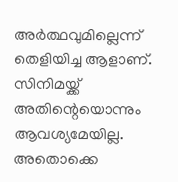അര്‍ത്ഥവുമില്ലെന്ന് തെളിയിച്ച ആളാണ്. സിനിമയ്ക്ക് അതിന്റെയൊന്നും ആവശ്യമേയില്ല. അതൊക്കെ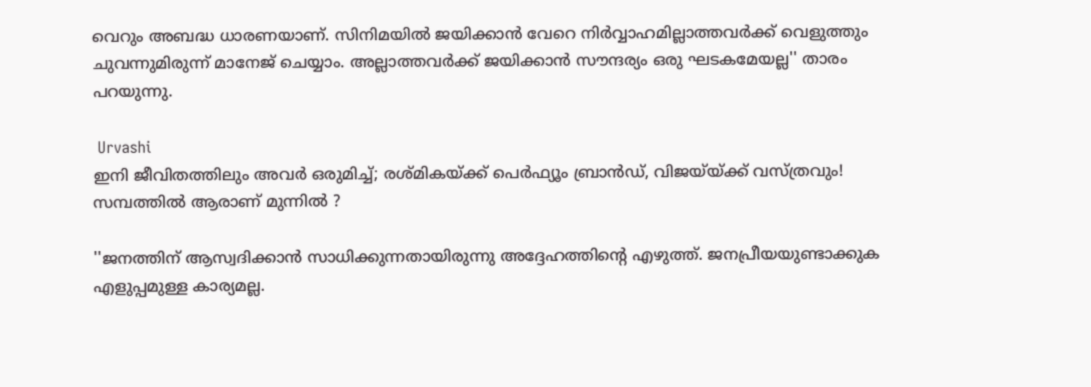വെറും അബദ്ധ ധാരണയാണ്. സിനിമയില്‍ ജയിക്കാന്‍ വേറെ നിര്‍വ്വാഹമില്ലാത്തവര്‍ക്ക് വെളുത്തും ചുവന്നുമിരുന്ന് മാനേജ് ചെയ്യാം. അല്ലാത്തവര്‍ക്ക് ജയിക്കാന്‍ സൗന്ദര്യം ഒരു ഘടകമേയല്ല'' താരം പറയുന്നു.

 Urvashi
ഇനി ജീവിതത്തിലും അവർ ഒരുമിച്ച്; രശ്മികയ്ക്ക് പെർഫ്യൂം ബ്രാൻഡ്, വിജയ്‌യ്ക്ക് വസ്ത്രവും! സമ്പത്തിൽ ആരാണ് മുന്നിൽ ?

''ജനത്തിന് ആസ്വദിക്കാന്‍ സാധിക്കുന്നതായിരുന്നു അദ്ദേഹത്തിന്റെ എഴുത്ത്. ജനപ്രീയയുണ്ടാക്കുക എളുപ്പമുള്ള കാര്യമല്ല.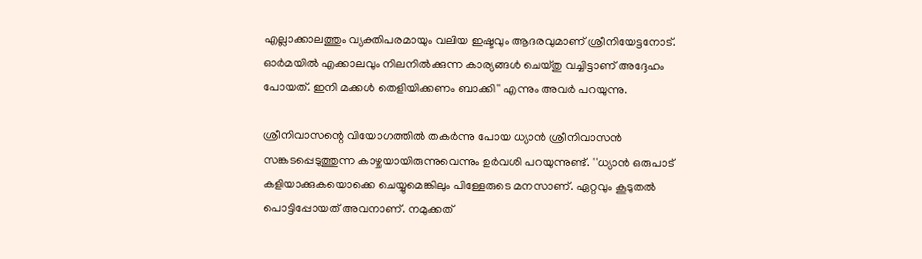എല്ലാക്കാലത്തും വ്യക്തിപരമായും വലിയ ഇഷ്ടവും ആദരവുമാണ് ശ്രീനിയേട്ടനോട്. ഓര്‍മയില്‍ എക്കാലവും നിലനില്‍ക്കുന്ന കാര്യങ്ങള്‍ ചെയ്തു വച്ചിട്ടാണ് അദ്ദേഹം പോയത്. ഇനി മക്കള്‍ തെളിയിക്കണം ബാക്കി'' എന്നും അവര്‍ പറയുന്നു.

ശ്രീനിവാസന്റെ വിയോഗത്തില്‍ തകര്‍ന്നു പോയ ധ്യാന്‍ ശ്രീനിവാസന്‍ സങ്കടപ്പെടുത്തുന്ന കാഴ്ചയായിരുന്നുവെന്നും ഉര്‍വശി പറയുന്നുണ്ട്. ''ധ്യാന്‍ ഒരുപാട് കളിയാക്കുകയൊക്കെ ചെയ്യുമെങ്കിലും പിള്ളേരുടെ മനസാണ്. ഏറ്റവും കൂടുതല്‍ പൊട്ടിപ്പോയത് അവനാണ്. നമുക്കത്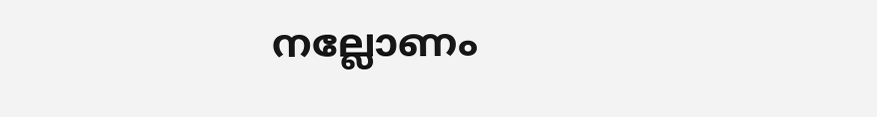നല്ലോണം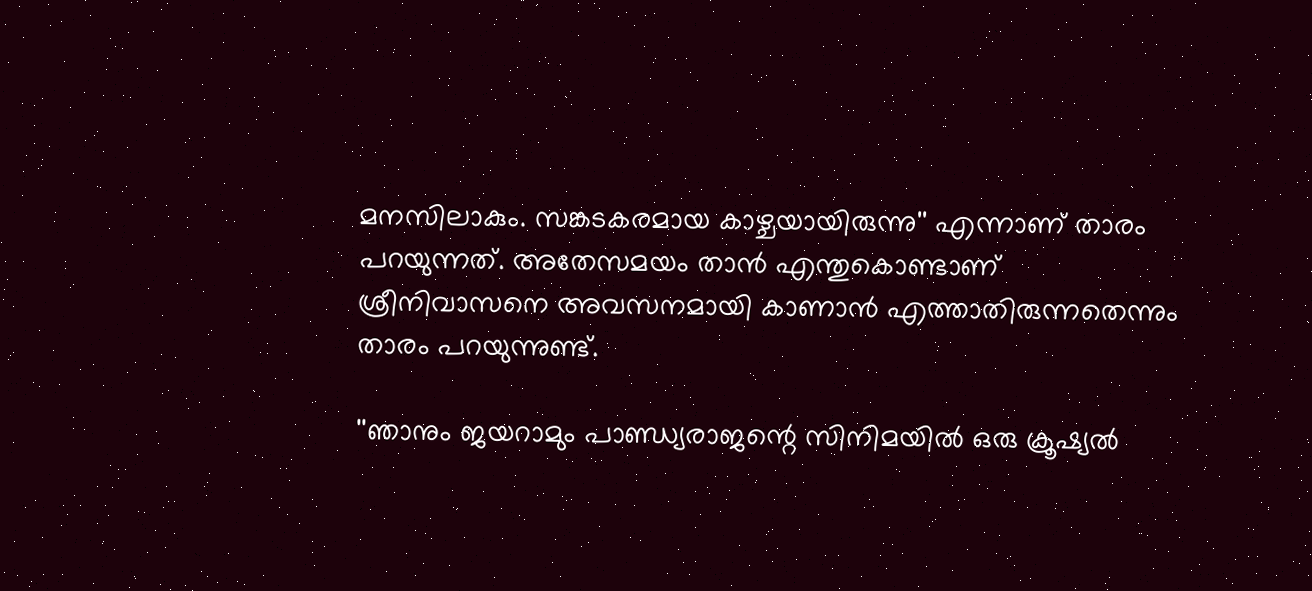മനസിലാകും. സങ്കടകരമായ കാഴ്ചയായിരുന്നു'' എന്നാണ് താരം പറയുന്നത്. അതേസമയം താന്‍ എന്തുകൊണ്ടാണ് ശ്രീനിവാസനെ അവസനമായി കാണാന്‍ എത്താതിരുന്നതെന്നും താരം പറയുന്നുണ്ട്.

''ഞാനും ജയറാമും പാണ്ഡ്യരാജന്റെ സിനിമയില്‍ ഒരു ക്രൂഷ്യല്‍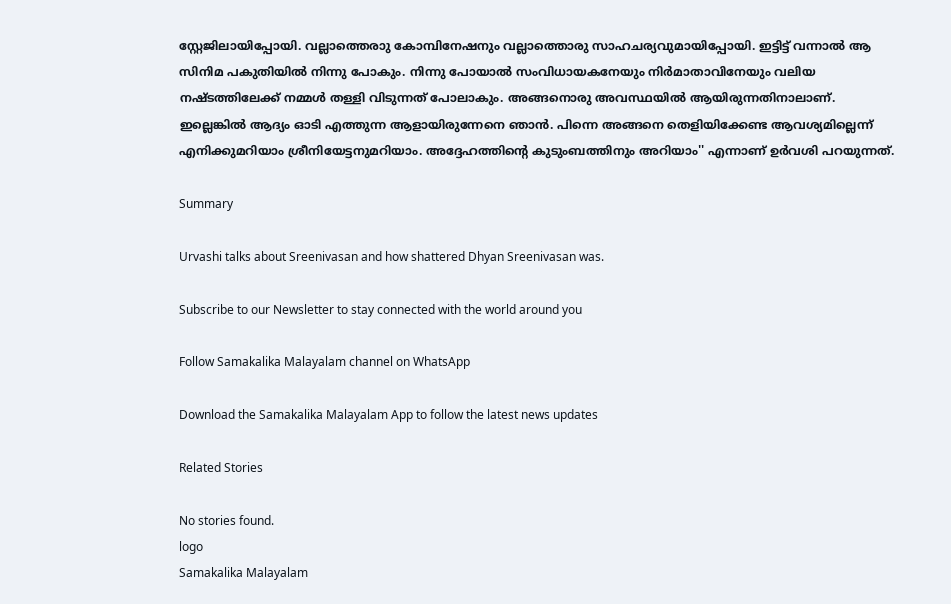സ്റ്റേജിലായിപ്പോയി. വല്ലാത്തെരാു കോമ്പിനേഷനും വല്ലാത്തൊരു സാഹചര്യവുമായിപ്പോയി. ഇട്ടിട്ട് വന്നാല്‍ ആ സിനിമ പകുതിയില്‍ നിന്നു പോകും. നിന്നു പോയാല്‍ സംവിധായകനേയും നിര്‍മാതാവിനേയും വലിയ നഷ്ടത്തിലേക്ക് നമ്മള്‍ തള്ളി വിടുന്നത് പോലാകും. അങ്ങനൊരു അവസ്ഥയില്‍ ആയിരുന്നതിനാലാണ്. ഇല്ലെങ്കില്‍ ആദ്യം ഓടി എത്തുന്ന ആളായിരുന്നേനെ ഞാന്‍. പിന്നെ അങ്ങനെ തെളിയിക്കേണ്ട ആവശ്യമില്ലെന്ന് എനിക്കുമറിയാം ശ്രീനിയേട്ടനുമറിയാം. അദ്ദേഹത്തിന്റെ കുടുംബത്തിനും അറിയാം'' എന്നാണ് ഉര്‍വശി പറയുന്നത്.

Summary

Urvashi talks about Sreenivasan and how shattered Dhyan Sreenivasan was.

Subscribe to our Newsletter to stay connected with the world around you

Follow Samakalika Malayalam channel on WhatsApp

Download the Samakalika Malayalam App to follow the latest news updates

Related Stories

No stories found.
logo
Samakalika Malayalam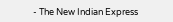- The New Indian Express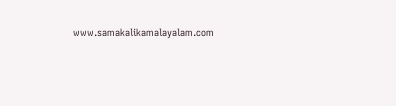www.samakalikamalayalam.com